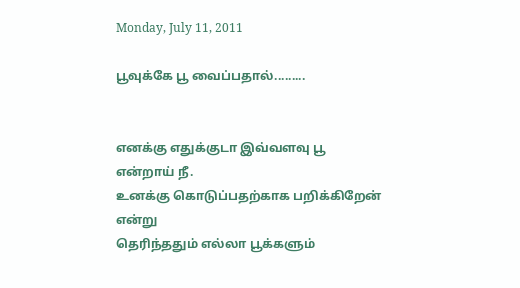Monday, July 11, 2011

பூவுக்கே பூ வைப்பதால்.........


எனக்கு எதுக்குடா இவ்வளவு பூ என்றாய் நீ.
உனக்கு கொடுப்பதற்காக பறிக்கிறேன் என்று
தெரிந்ததும் எல்லா பூக்களும்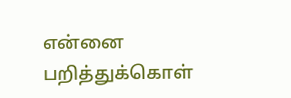என்னை பறித்துக்கொள்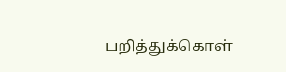பறித்துக்கொள்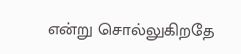என்று சொல்லுகிறதே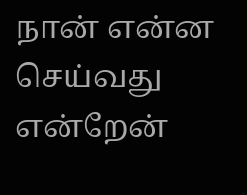நான் என்ன
செய்வது என்றேன்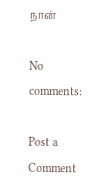நான்

No comments:

Post a Comment